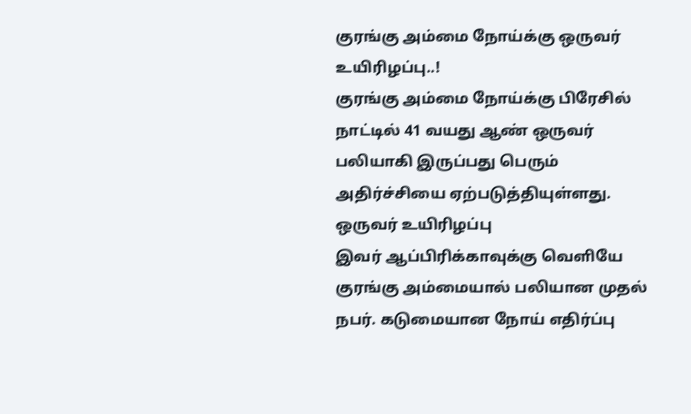குரங்கு அம்மை நோய்க்கு ஒருவர் உயிரிழப்பு..!
குரங்கு அம்மை நோய்க்கு பிரேசில் நாட்டில் 41 வயது ஆண் ஒருவர் பலியாகி இருப்பது பெரும் அதிர்ச்சியை ஏற்படுத்தியுள்ளது.
ஒருவர் உயிரிழப்பு
இவர் ஆப்பிரிக்காவுக்கு வெளியே குரங்கு அம்மையால் பலியான முதல் நபர். கடுமையான நோய் எதிர்ப்பு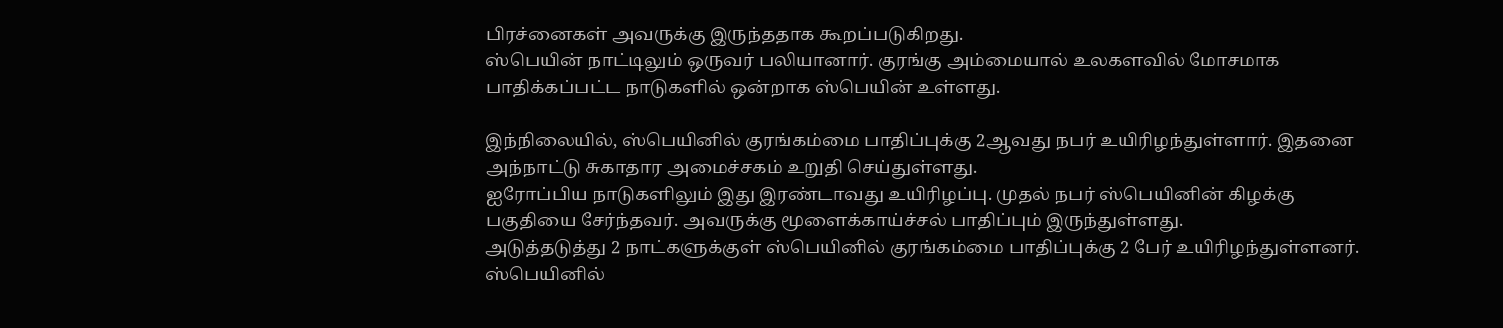பிரச்னைகள் அவருக்கு இருந்ததாக கூறப்படுகிறது.
ஸ்பெயின் நாட்டிலும் ஒருவர் பலியானார். குரங்கு அம்மையால் உலகளவில் மோசமாக பாதிக்கப்பட்ட நாடுகளில் ஒன்றாக ஸ்பெயின் உள்ளது.

இந்நிலையில், ஸ்பெயினில் குரங்கம்மை பாதிப்புக்கு 2ஆவது நபர் உயிரிழந்துள்ளார். இதனை அந்நாட்டு சுகாதார அமைச்சகம் உறுதி செய்துள்ளது.
ஐரோப்பிய நாடுகளிலும் இது இரண்டாவது உயிரிழப்பு. முதல் நபர் ஸ்பெயினின் கிழக்கு பகுதியை சேர்ந்தவர். அவருக்கு மூளைக்காய்ச்சல் பாதிப்பும் இருந்துள்ளது.
அடுத்தடுத்து 2 நாட்களுக்குள் ஸ்பெயினில் குரங்கம்மை பாதிப்புக்கு 2 பேர் உயிரிழந்துள்ளனர். ஸ்பெயினில்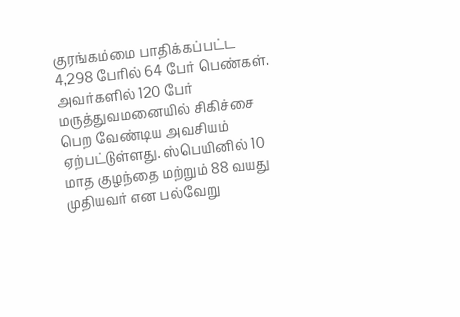குரங்கம்மை பாதிக்கப்பட்ட 4,298 பேரில் 64 பேர் பெண்கள்.
அவர்களில் 120 பேர் மருத்துவமனையில் சிகிச்சை பெற வேண்டிய அவசியம் ஏற்பட்டுள்ளது. ஸ்பெயினில் 10 மாத குழந்தை மற்றும் 88 வயது முதியவர் என பல்வேறு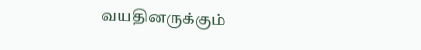வயதினருக்கும்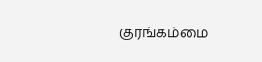குரங்கம்மை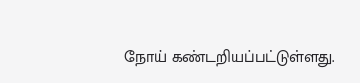நோய் கண்டறியப்பட்டுள்ளது.